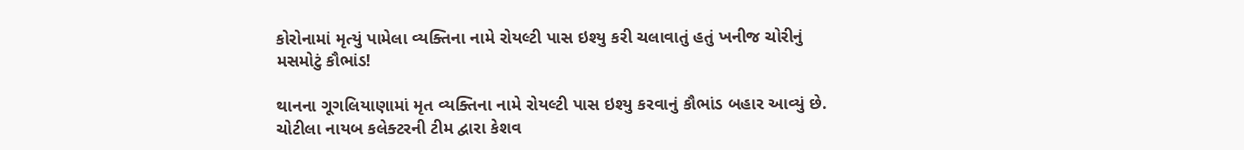કોરોનામાં મૃત્યું પામેલા વ્યક્તિના નામે રોયલ્ટી પાસ ઇશ્યુ કરી ચલાવાતું હતું ખનીજ ચોરીનું મસમોટું કૌભાંડ!

થાનના ગૂગલિયાણામાં મૃત વ્યક્તિના નામે રોયલ્ટી પાસ ઇશ્યુ કરવાનું કૌભાંડ બહાર આવ્યું છે. ચોટીલા નાયબ કલેક્ટરની ટીમ દ્વારા કેશવ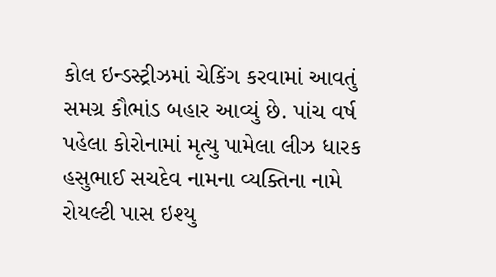કોલ ઇન્ડસ્ટ્રીઝમાં ચેકિંગ કરવામાં આવતું સમગ્ર કૌભાંડ બહાર આવ્યું છે. પાંચ વર્ષ પહેલા કોરોનામાં મૃત્યુ પામેલા લીઝ ધારક હસુભાઈ સચદેવ નામના વ્યક્તિના નામે રોયલ્ટી પાસ ઇશ્યુ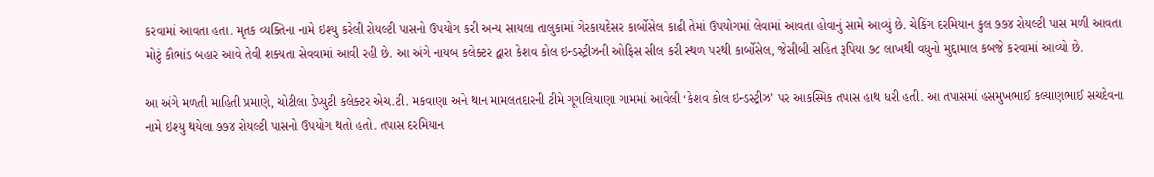કરવામાં આવતા હતા. મૃતક વ્યક્તિના નામે ઇશ્યુ કરેલી રોયલ્ટી પાસનો ઉપયોગ કરી અન્ય સાયલા તાલુકામાં ગેરકાયદેસર કાર્બોસેલ કાઢી તેમાં ઉપયોગમાં લેવામાં આવતા હોવાનું સામે આવ્યું છે. ચેકિંગ દરમિયાન કુલ ૭૭૪ રોયલ્ટી પાસ મળી આવતા મોટું કૌભાંડ બહાર આવે તેવી શક્યતા સેવવામાં આવી રહી છે. આ અંગે નાયબ કલેક્ટર દ્વારા કેશવ કોલ ઇન્ડસ્ટ્રીઝની ઓફિસ સીલ કરી સ્થળ પરથી કાર્બોસેલ, જેસીબી સહિત રૂપિયા ૭૮ લાખથી વધુનો મુદ્દામાલ કબજે કરવામાં આવ્યો છે.

આ અંગે મળતી માહિતી પ્રમાણે, ચોટીલા ડેપ્યુટી કલેક્ટર એચ.ટી. મકવાણા અને થાન મામલતદારની ટીમે ગૂગલિયાણા ગામમાં આવેલી ‘કેશવ કોલ ઇન્ડસ્ટ્રીઝ’ પર આકસ્મિક તપાસ હાથ ધરી હતી. આ તપાસમાં હસમુખભાઈ કલ્યાણભાઈ સચદેવના નામે ઇશ્યુ થયેલા ૭૭૪ રોયલ્ટી પાસનો ઉપયોગ થતો હતો. તપાસ દરમિયાન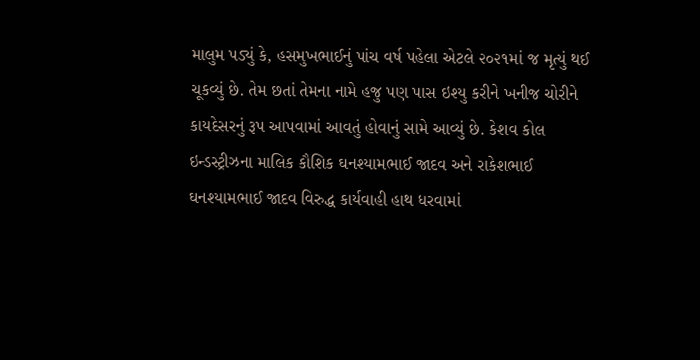માલુમ પડ્યું કે, હસમુખભાઈનું પાંચ વર્ષ પહેલા એટલે ૨૦૨૧માં જ મૃત્યું થઈ ચૂકવ્યું છે. તેમ છતાં તેમના નામે હજુ પણ પાસ ઇશ્યુ કરીને ખનીજ ચોરીને કાયદેસરનું રૂપ આપવામાં આવતું હોવાનું સામે આવ્યું છે. કેશવ કોલ ઇન્ડસ્ટ્રીઝના માલિક કૌશિક ઘનશ્યામભાઈ જાદવ અને રાકેશભાઈ ઘનશ્યામભાઈ જાદવ વિરુદ્ધ કાર્યવાહી હાથ ધરવામાં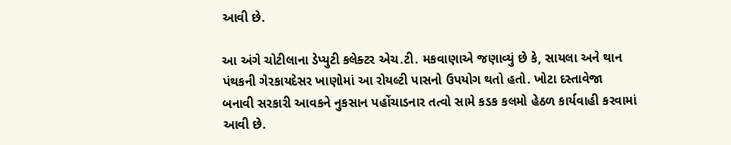આવી છે.

આ અંગે ચોટીલાના ડેપ્યુટી કલેક્ટર એચ.ટી. મકવાણાએ જણાવ્યું છે કે, સાયલા અને થાન પંથકની ગેરકાયદેસર ખાણોમાં આ રોયલ્ટી પાસનો ઉપયોગ થતો હતો. ખોટા દસ્તાવેજા બનાવી સરકારી આવકને નુકસાન પહોંચાડનાર તત્વો સામે કડક કલમો હેઠળ કાર્યવાહી કરવામાં આવી છે.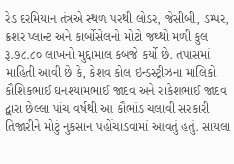રેડ દરમિયાન તંત્રએ સ્થળ પરથી લોડર, જેસીબી, ડમ્પર, ક્રશર પ્લાન્ટ અને કાર્બોસેલનો મોટો જથ્થો મળી કુલ રૂ.૭૮.૮૦ લાખનો મુદ્દામાલ કબજે કર્યો છે. તપાસમાં માહિતી આવી છે કે, કેશવ કોલ ઇન્ડસ્ટ્રીઝના માલિકો કૌશિકભાઈ ઘનશ્યામભાઈ જાદવ અને રાકેશભાઈ જાદવ દ્વારા છેલ્લા પાંચ વર્ષથી આ કૌભાંડ ચલાવી સરકારી તિજારીને મોટું નુકસાન પહોંચાડવામાં આવતું હતું. સાયલા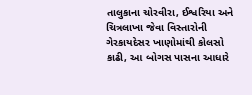તાલુકાના ચોરવીરા, ઈશ્વરિયા અને ચિત્રલાખા જેવા વિસ્તારોની ગેરકાયદેસર ખાણોમાંથી કોલસો કાઢી, આ બોગસ પાસના આધારે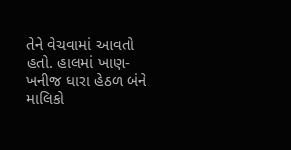તેને વેચવામાં આવતો હતો. હાલમાં ખાણ-ખનીજ ધારા હેઠળ બંને માલિકો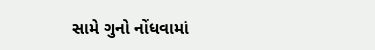સામે ગુનો નોંધવામાં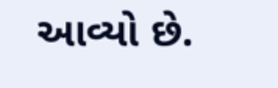આવ્યો છે.